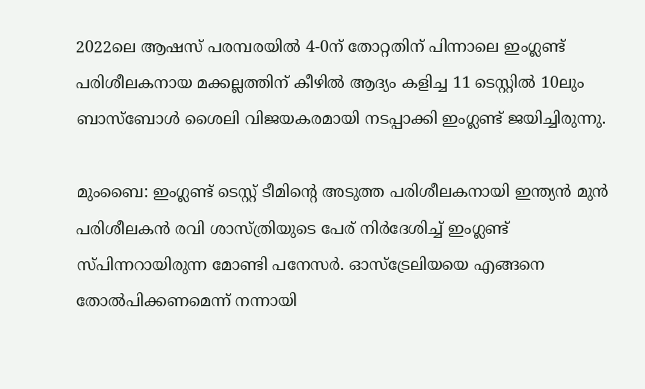2022ലെ ആഷസ് പരമ്പരയില്‍ 4-0ന് തോറ്റതിന് പിന്നാലെ ഇംഗ്ലണ്ട് പരിശീലകനായ മക്കല്ലത്തിന് കീഴില്‍ ആദ്യം കളിച്ച 11 ടെസ്റ്റില്‍ 10ലും ബാസ്ബോള്‍ ശൈലി വിജയകരമായി നടപ്പാക്കി ഇംഗ്ലണ്ട് ജയിച്ചിരുന്നു.

മുംബൈ: ഇംഗ്ലണ്ട് ടെസ്റ്റ് ടീമിന്‍റെ അടുത്ത പരിശീലകനായി ഇന്ത്യൻ മുൻ പരിശീലകന്‍ രവി ശാസ്ത്രിയുടെ പേര് നിര്‍ദേശിച്ച് ഇംഗ്ലണ്ട് സ്പിന്നറായിരുന്ന മോണ്ടി പനേസര്‍. ഓസ്ട്രേലിയയെ എങ്ങനെ തോല്‍പിക്കണമെന്ന് നന്നായി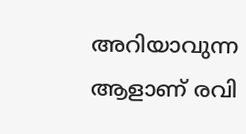അറിയാവുന്ന ആളാണ് രവി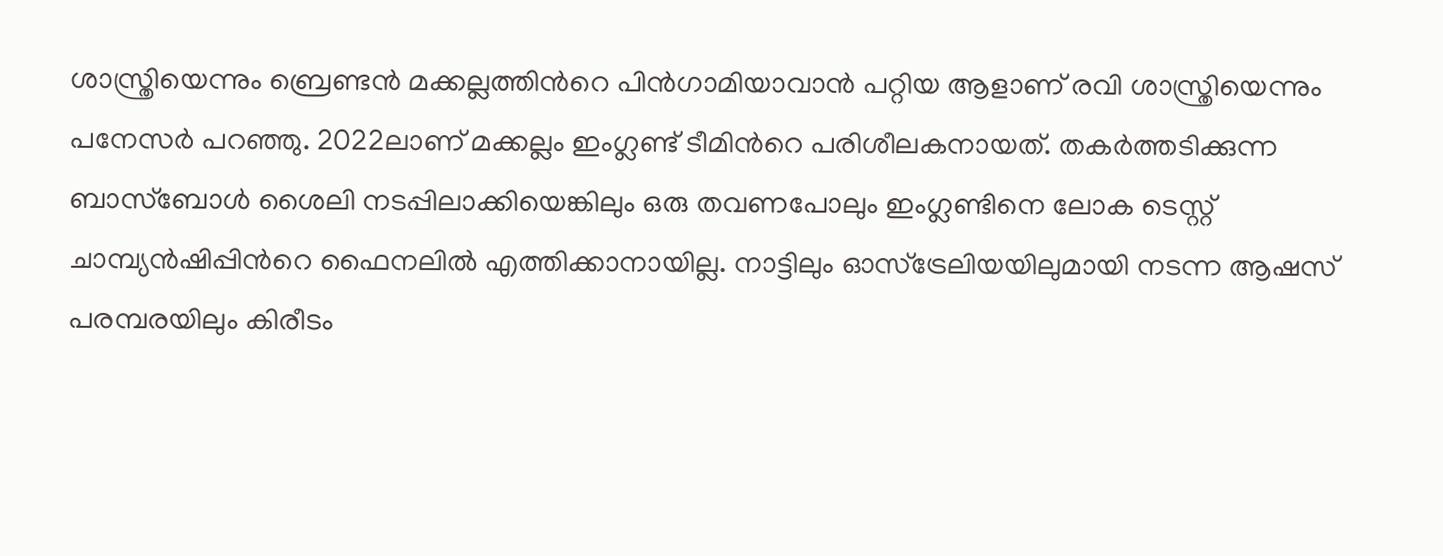ശാസ്ത്രിയെന്നും ബ്രെണ്ടന്‍ മക്കല്ലത്തിന്‍റെ പിന്‍ഗാമിയാവാന്‍ പറ്റിയ ആളാണ് രവി ശാസ്ത്രിയെന്നും പനേസര്‍ പറഞ്ഞു. 2022ലാണ് മക്കല്ലം ഇംഗ്ലണ്ട് ടീമിന്‍റെ പരിശീലകനായത്. തകര്‍ത്തടിക്കുന്ന ബാസ്ബോള്‍ ശൈലി നടപ്പിലാക്കിയെങ്കിലും ഒരു തവണപോലും ഇംഗ്ലണ്ടിനെ ലോക ടെസ്റ്റ് ചാമ്പ്യൻഷിപ്പിന്‍റെ ഫൈനലില്‍ എത്തിക്കാനായില്ല. നാട്ടിലും ഓസ്ട്രേലിയയിലുമായി നടന്ന ആഷസ് പരമ്പരയിലും കിരീടം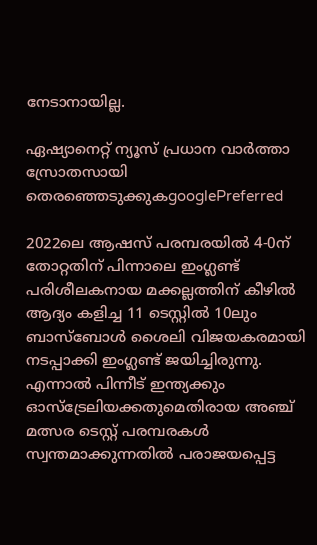നേടാനായില്ല.

ഏഷ്യാനെറ്റ് ന്യൂസ് പ്രധാന വാർത്താ സ്രോതസായി തെരഞ്ഞെടുക്കുകgooglePreferred

2022ലെ ആഷസ് പരമ്പരയില്‍ 4-0ന് തോറ്റതിന് പിന്നാലെ ഇംഗ്ലണ്ട് പരിശീലകനായ മക്കല്ലത്തിന് കീഴില്‍ ആദ്യം കളിച്ച 11 ടെസ്റ്റില്‍ 10ലും ബാസ്ബോള്‍ ശൈലി വിജയകരമായി നടപ്പാക്കി ഇംഗ്ലണ്ട് ജയിച്ചിരുന്നു. എന്നാല്‍ പിന്നീട് ഇന്ത്യക്കും ഓസ്ട്രേലിയക്കതുമെതിരായ അഞ്ച് മത്സര ടെസ്റ്റ് പരമ്പരകൾ സ്വന്തമാക്കുന്നതില്‍ പരാജയപ്പെട്ട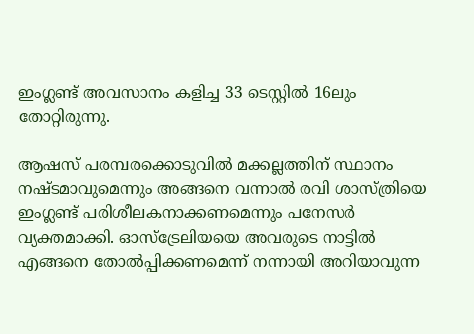ഇംഗ്ലണ്ട് അവസാനം കളിച്ച 33 ടെസ്റ്റില്‍ 16ലും തോറ്റിരുന്നു.

ആഷസ് പരമ്പരക്കൊടുവില്‍ മക്കല്ലത്തിന് സ്ഥാനം നഷ്ടമാവുമെന്നും അങ്ങനെ വന്നാല്‍ രവി ശാസ്ത്രിയെ ഇംഗ്ലണ്ട് പരിശീലകനാക്കണമെന്നും പനേസര്‍ വ്യക്തമാക്കി. ഓസ്ട്രേലിയയെ അവരുടെ നാട്ടില്‍ എങ്ങനെ തോല്‍പ്പിക്കണമെന്ന് നന്നായി അറിയാവുന്ന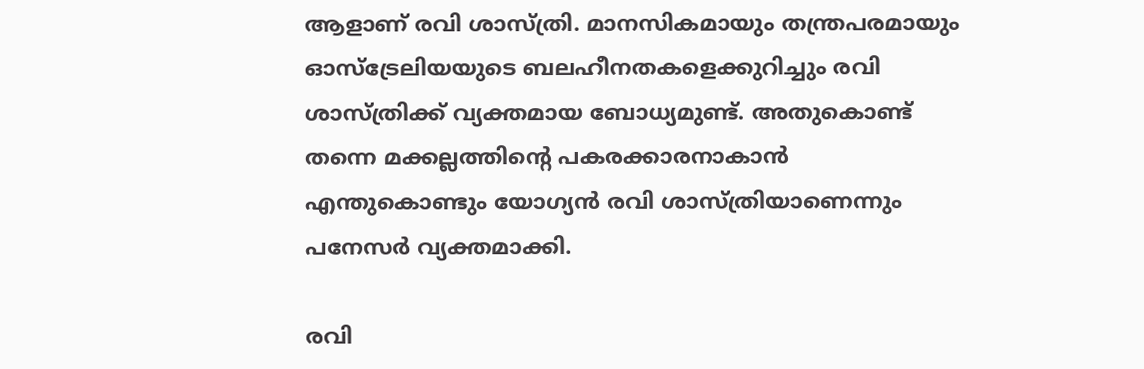ആളാണ് രവി ശാസ്ത്രി. മാനസികമായും തന്ത്രപരമായും ഓസ്ട്രേലിയയുടെ ബലഹീനതകളെക്കുറിച്ചും രവി ശാസ്ത്രിക്ക് വ്യക്തമായ ബോധ്യമുണ്ട്. അതുകൊണ്ട് തന്നെ മക്കല്ലത്തിന്‍റെ പകരക്കാരനാകാന്‍ എന്തുകൊണ്ടും യോഗ്യന്‍ രവി ശാസ്ത്രിയാണെന്നും പനേസര്‍ വ്യക്തമാക്കി.

രവി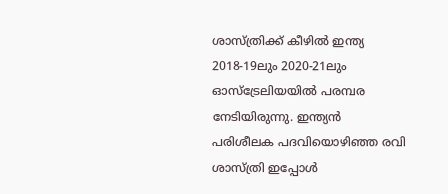ശാസ്ത്രിക്ക് കീഴില്‍ ഇന്ത്യ 2018-19ലും 2020-21ലും ഓസ്ട്രേലിയയില്‍ പരമ്പര നേടിയിരുന്നു. ഇന്ത്യൻ പരിശീലക പദവിയൊഴിഞ്ഞ രവി ശാസ്ത്രി ഇപ്പോള്‍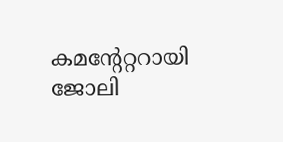കമന്‍റേറ്ററായി ജോലി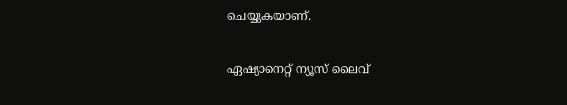ചെയ്യുകയാണ്.

ഏഷ്യാനെറ്റ് ന്യൂസ് ലൈവ്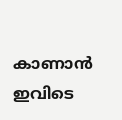കാണാന്‍ ഇവിടെ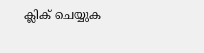ക്ലിക് ചെയ്യുക